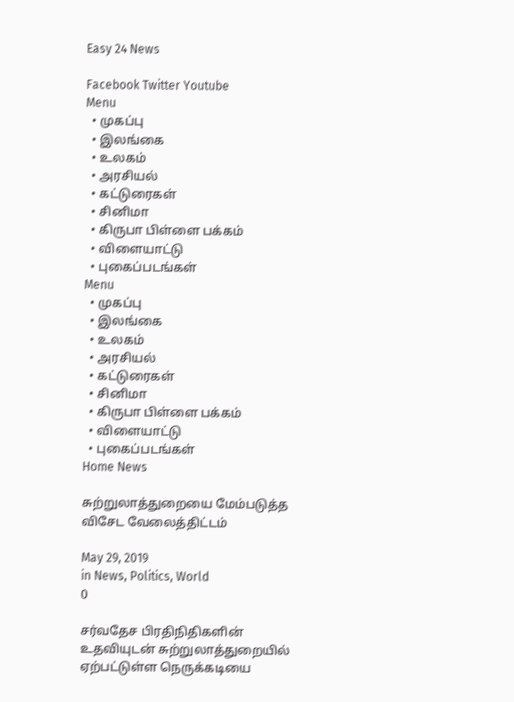Easy 24 News

Facebook Twitter Youtube
Menu
  • முகப்பு
  • இலங்கை
  • உலகம்
  • அரசியல்
  • கட்டுரைகள்
  • சினிமா
  • கிருபா பிள்ளை பக்கம்
  • விளையாட்டு
  • புகைப்படங்கள்
Menu
  • முகப்பு
  • இலங்கை
  • உலகம்
  • அரசியல்
  • கட்டுரைகள்
  • சினிமா
  • கிருபா பிள்ளை பக்கம்
  • விளையாட்டு
  • புகைப்படங்கள்
Home News

சுற்றுலாத்துறையை மேம்படுத்த விசேட வேலைத்திட்டம்

May 29, 2019
in News, Politics, World
0

சர்வதேச பிரதிநிதிகளின் உதவியுடன் சுற்றுலாத்துறையில் ஏற்பட்டுள்ள நெருக்கடியை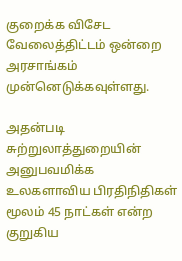குறைக்க விசேட வேலைத்திட்டம் ஒன்றை அரசாங்கம் முன்னெடுக்கவுள்ளது.

அதன்படி சுற்றுலாத்துறையின் அனுபவமிக்க உலகளாவிய பிரதிநிதிகள் மூலம் 45 நாட்கள் என்ற குறுகிய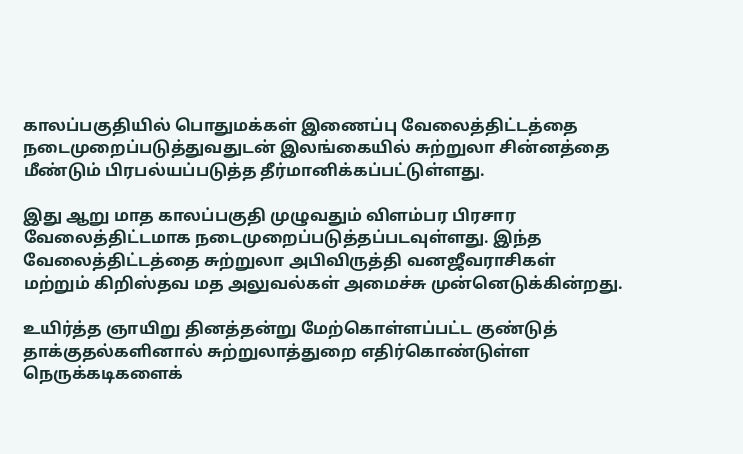காலப்பகுதியில் பொதுமக்கள் இணைப்பு வேலைத்திட்டத்தை நடைமுறைப்படுத்துவதுடன் இலங்கையில் சுற்றுலா சின்னத்தை மீண்டும் பிரபல்யப்படுத்த தீர்மானிக்கப்பட்டுள்ளது.

இது ஆறு மாத காலப்பகுதி முழுவதும் விளம்பர பிரசார வேலைத்திட்டமாக நடைமுறைப்படுத்தப்படவுள்ளது. இந்த வேலைத்திட்டத்தை சுற்றுலா அபிவிருத்தி வனஜீவராசிகள் மற்றும் கிறிஸ்தவ மத அலுவல்கள் அமைச்சு முன்னெடுக்கின்றது.

உயிர்த்த ஞாயிறு தினத்தன்று மேற்கொள்ளப்பட்ட குண்டுத் தாக்குதல்களினால் சுற்றுலாத்துறை எதிர்கொண்டுள்ள நெருக்கடிகளைக்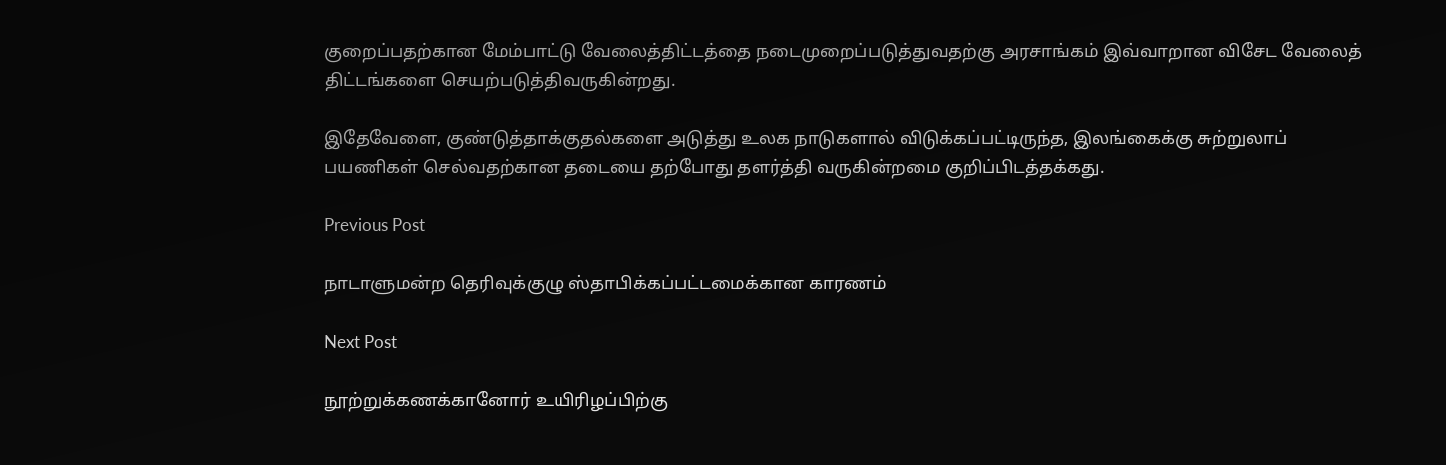குறைப்பதற்கான மேம்பாட்டு வேலைத்திட்டத்தை நடைமுறைப்படுத்துவதற்கு அரசாங்கம் இவ்வாறான விசேட வேலைத் திட்டங்களை செயற்படுத்திவருகின்றது.

இதேவேளை, குண்டுத்தாக்குதல்களை அடுத்து உலக நாடுகளால் விடுக்கப்பட்டிருந்த, இலங்கைக்கு சுற்றுலாப் பயணிகள் செல்வதற்கான தடையை தற்போது தளர்த்தி வருகின்றமை குறிப்பிடத்தக்கது.

Previous Post

நாடாளுமன்ற தெரிவுக்குழு ஸ்தாபிக்கப்பட்டமைக்கான காரணம்

Next Post

நூற்றுக்கணக்கானோர் உயிரிழப்பிற்கு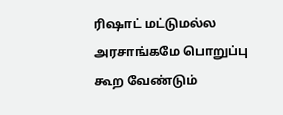ரிஷாட் மட்டுமல்ல அரசாங்கமே பொறுப்பு கூற வேண்டும்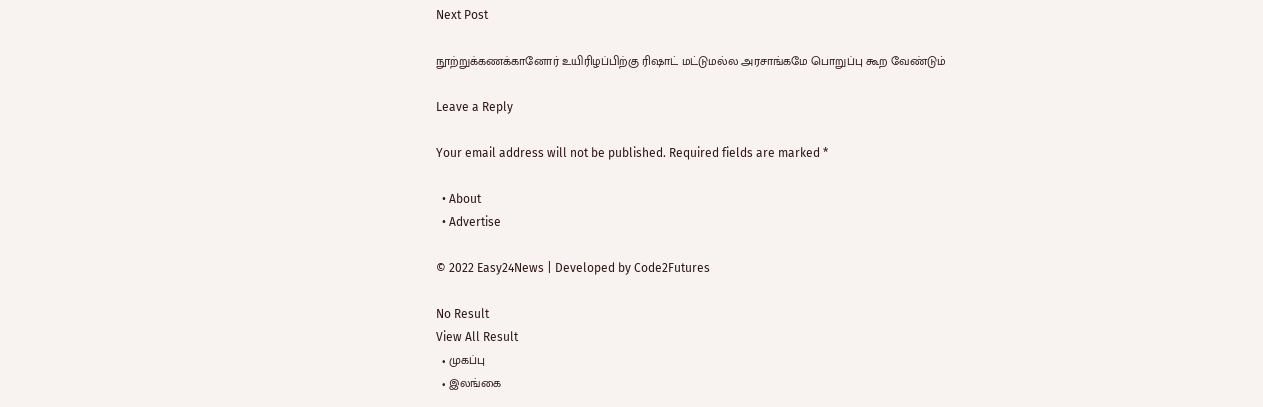Next Post

நூற்றுக்கணக்கானோர் உயிரிழப்பிற்கு ரிஷாட் மட்டுமல்ல அரசாங்கமே பொறுப்பு கூற வேண்டும்

Leave a Reply

Your email address will not be published. Required fields are marked *

  • About
  • Advertise

© 2022 Easy24News | Developed by Code2Futures

No Result
View All Result
  • முகப்பு
  • இலங்கை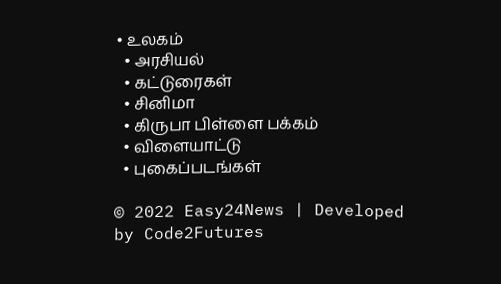• உலகம்
  • அரசியல்
  • கட்டுரைகள்
  • சினிமா
  • கிருபா பிள்ளை பக்கம்
  • விளையாட்டு
  • புகைப்படங்கள்

© 2022 Easy24News | Developed by Code2Futures